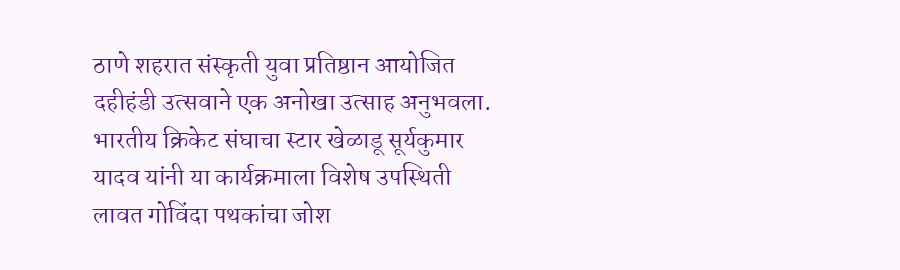ठाणे शहरात संस्कृती युवा प्रतिष्ठान आयोजित दहीहंडी उत्सवाने एक अनोखा उत्साह अनुभवला. भारतीय क्रिकेट संघाचा स्टार खेळाडू सूर्यकुमार यादव यांनी या कार्यक्रमाला विशेष उपस्थिती लावत गोविंदा पथकांचा जोश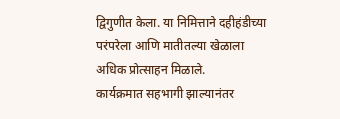द्विगुणीत केला. या निमित्ताने दहीहंडीच्या परंपरेला आणि मातीतल्या खेळाला अधिक प्रोत्साहन मिळाले.
कार्यक्रमात सहभागी झाल्यानंतर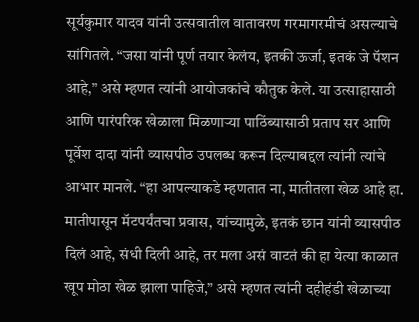सूर्यकुमार यादव यांनी उत्सवातील वातावरण गरमागरमीचं असल्याचे सांगितले. “जसा यांनी पूर्ण तयार केलंय, इतकी ऊर्जा, इतकं जे पॅशन आहे,” असे म्हणत त्यांनी आयोजकांचे कौतुक केले. या उत्साहासाठी आणि पारंपरिक खेळाला मिळणाऱ्या पाठिंब्यासाठी प्रताप सर आणि पूर्वेश दादा यांनी व्यासपीठ उपलब्ध करून दिल्याबद्दल त्यांनी त्यांचे आभार मानले. “हा आपल्याकडे म्हणतात ना, मातीतला खेळ आहे हा. मातीपासून मॅटपर्यंतचा प्रवास, यांच्यामुळे, इतकं छान यांनी व्यासपीठ दिलं आहे, संधी दिली आहे, तर मला असं वाटतं की हा येत्या काळात खूप मोठा खेळ झाला पाहिजे,” असे म्हणत त्यांनी दहीहंडी खेळाच्या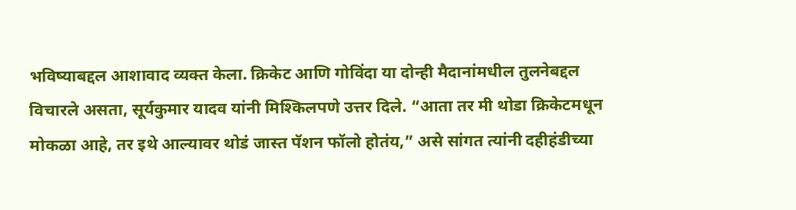भविष्याबद्दल आशावाद व्यक्त केला. क्रिकेट आणि गोविंदा या दोन्ही मैदानांमधील तुलनेबद्दल विचारले असता, सूर्यकुमार यादव यांनी मिश्किलपणे उत्तर दिले. “आता तर मी थोडा क्रिकेटमधून मोकळा आहे, तर इथे आल्यावर थोडं जास्त पॅशन फॉलो होतंय,” असे सांगत त्यांनी दहीहंडीच्या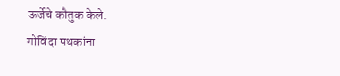ऊर्जेचे कौतुक केले.
गोविंदा पथकांना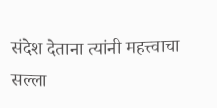संदेश देताना त्यांनी महत्त्वाचा सल्ला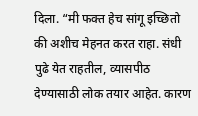दिला. “मी फक्त हेच सांगू इच्छितो की अशीच मेहनत करत राहा. संधी पुढे येत राहतील, व्यासपीठ देण्यासाठी लोक तयार आहेत. कारण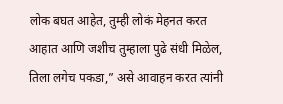लोक बघत आहेत, तुम्ही लोकं मेहनत करत आहात आणि जशीच तुम्हाला पुढे संधी मिळेल, तिला लगेच पकडा,” असे आवाहन करत त्यांनी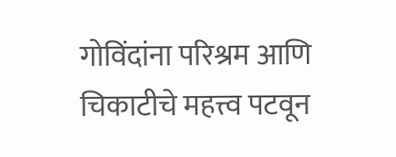गोविंदांना परिश्रम आणि चिकाटीचे महत्त्व पटवून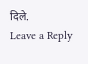दिले.
Leave a Reply